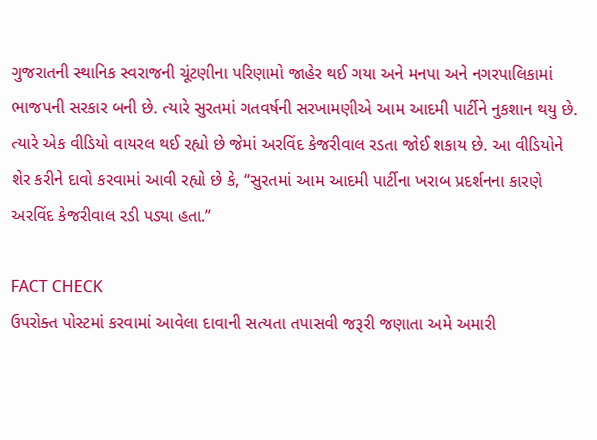ગુજરાતની સ્થાનિક સ્વરાજની ચૂંટણીના પરિણામો જાહેર થઈ ગયા અને મનપા અને નગરપાલિકામાં ભાજપની સરકાર બની છે. ત્યારે સુરતમાં ગતવર્ષની સરખામણીએ આમ આદમી પાર્ટીને નુકશાન થયુ છે. ત્યારે એક વીડિયો વાયરલ થઈ રહ્યો છે જેમાં અરવિંદ કેજરીવાલ રડતા જોઈ શકાય છે. આ વીડિયોને શેર કરીને દાવો કરવામાં આવી રહ્યો છે કે, “સુરતમાં આમ આદમી પાર્ટીના ખરાબ પ્રદર્શનના કારણે અરવિંદ કેજરીવાલ રડી પડ્યા હતા.”

FACT CHECK
ઉપરોક્ત પોસ્ટમાં કરવામાં આવેલા દાવાની સત્યતા તપાસવી જરૂરી જણાતા અમે અમારી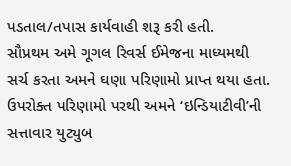પડતાલ/તપાસ કાર્યવાહી શરૂ કરી હતી.
સૌપ્રથમ અમે ગૂગલ રિવર્સ ઈમેજના માધ્યમથી સર્ચ કરતા અમને ઘણા પરિણામો પ્રાપ્ત થયા હતા.
ઉપરોક્ત પરિણામો પરથી અમને ‘ઇન્ડિયાટીવી’ની સત્તાવાર યુટ્યુબ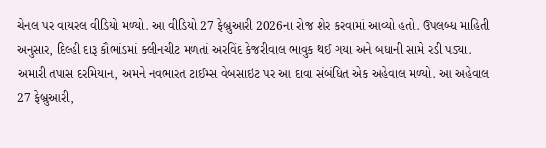ચેનલ પર વાયરલ વીડિયો મળ્યો. આ વીડિયો 27 ફેબ્રુઆરી 2026ના રોજ શેર કરવામાં આવ્યો હતો. ઉપલબ્ધ માહિતી અનુસાર, દિલ્હી દારૂ કૌભાંડમાં ક્લીનચીટ મળતાં અરવિંદ કેજરીવાલ ભાવુક થઈ ગયા અને બધાની સામે રડી પડ્યા.
અમારી તપાસ દરમિયાન, અમને નવભારત ટાઈમ્સ વેબસાઇટ પર આ દાવા સંબંધિત એક અહેવાલ મળ્યો. આ અહેવાલ 27 ફેબ્રુઆરી,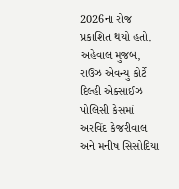2026ના રોજ પ્રકાશિત થયો હતો. અહેવાલ મુજબ, રાઉઝ એવન્યુ કોર્ટે દિલ્હી એક્સાઈઝ પોલિસી કેસમાં અરવિંદ કેજરીવાલ અને મનીષ સિસોદિયા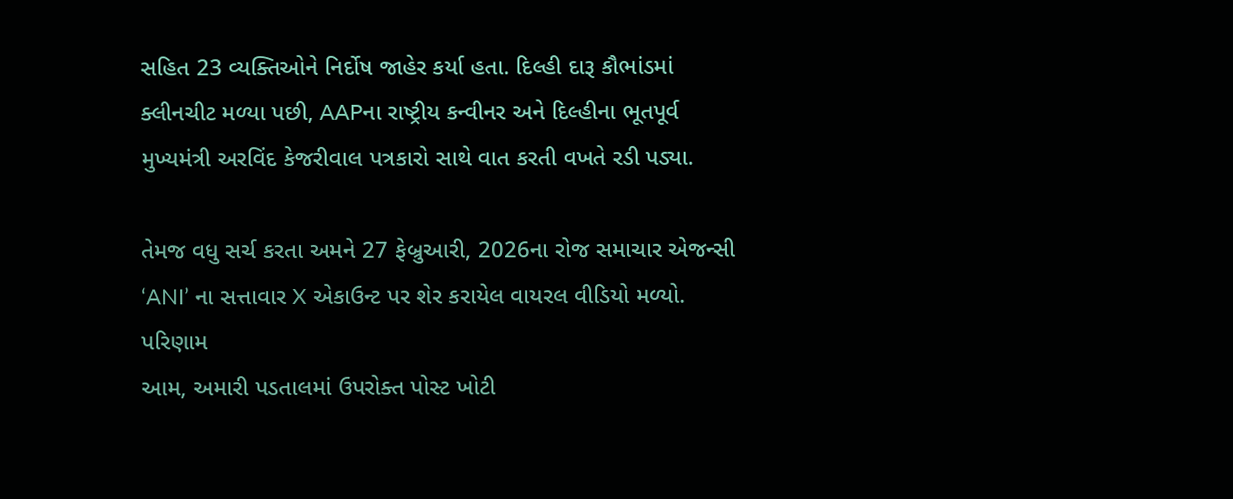સહિત 23 વ્યક્તિઓને નિર્દોષ જાહેર કર્યા હતા. દિલ્હી દારૂ કૌભાંડમાં ક્લીનચીટ મળ્યા પછી, AAPના રાષ્ટ્રીય કન્વીનર અને દિલ્હીના ભૂતપૂર્વ મુખ્યમંત્રી અરવિંદ કેજરીવાલ પત્રકારો સાથે વાત કરતી વખતે રડી પડ્યા.

તેમજ વધુ સર્ચ કરતા અમને 27 ફેબ્રુઆરી, 2026ના રોજ સમાચાર એજન્સી ‘ANI’ ના સત્તાવાર X એકાઉન્ટ પર શેર કરાયેલ વાયરલ વીડિયો મળ્યો.
પરિણામ
આમ, અમારી પડતાલમાં ઉપરોક્ત પોસ્ટ ખોટી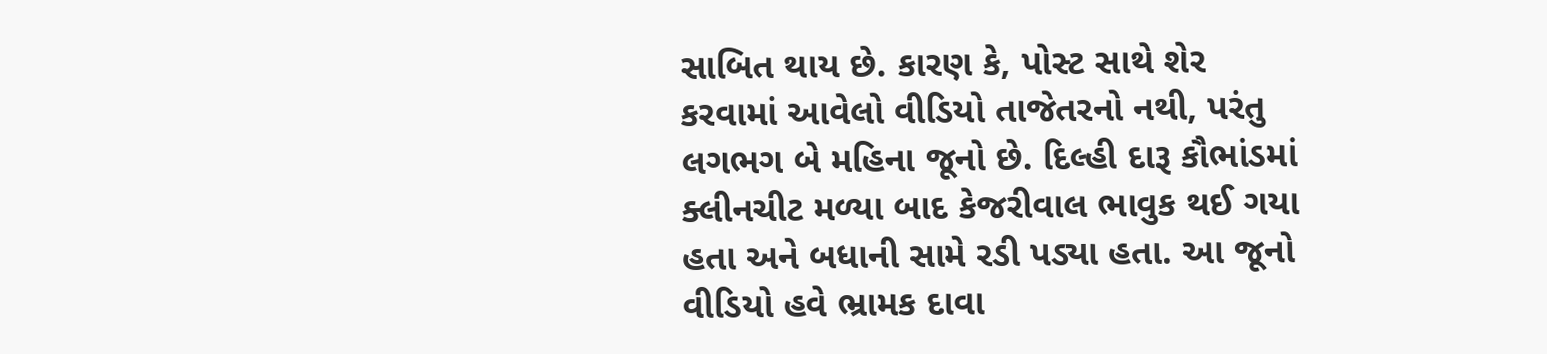સાબિત થાય છે. કારણ કે, પોસ્ટ સાથે શેર કરવામાં આવેલો વીડિયો તાજેતરનો નથી, પરંતુ લગભગ બે મહિના જૂનો છે. દિલ્હી દારૂ કૌભાંડમાં ક્લીનચીટ મળ્યા બાદ કેજરીવાલ ભાવુક થઈ ગયા હતા અને બધાની સામે રડી પડ્યા હતા. આ જૂનો વીડિયો હવે ભ્રામક દાવા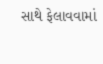સાથે ફેલાવવામાં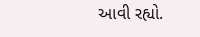આવી રહ્યો.